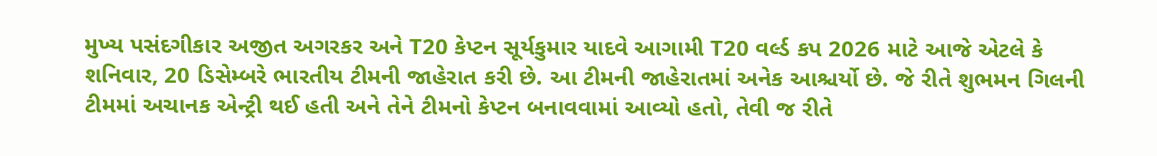મુખ્ય પસંદગીકાર અજીત અગરકર અને T20 કેપ્ટન સૂર્યકુમાર યાદવે આગામી T20 વર્લ્ડ કપ 2026 માટે આજે એટલે કે શનિવાર, 20 ડિસેમ્બરે ભારતીય ટીમની જાહેરાત કરી છે. આ ટીમની જાહેરાતમાં અનેક આશ્ચર્યો છે. જે રીતે શુભમન ગિલની ટીમમાં અચાનક એન્ટ્રી થઈ હતી અને તેને ટીમનો કેપ્ટન બનાવવામાં આવ્યો હતો, તેવી જ રીતે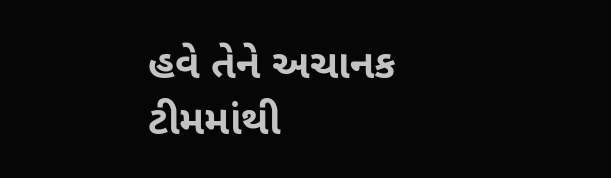હવે તેને અચાનક ટીમમાંથી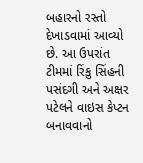બહારનો રસ્તો દેખાડવામાં આવ્યો છે. આ ઉપરાંત ટીમમાં રિંકુ સિંહની પસંદગી અને અક્ષર પટેલને વાઇસ કેપ્ટન બનાવવાનો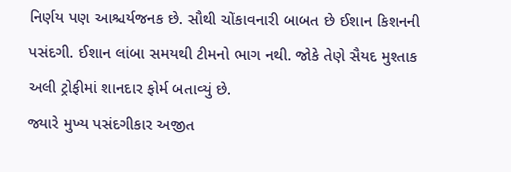નિર્ણય પણ આશ્ચર્યજનક છે. સૌથી ચોંકાવનારી બાબત છે ઈશાન કિશનની પસંદગી. ઈશાન લાંબા સમયથી ટીમનો ભાગ નથી. જોકે તેણે સૈયદ મુશ્તાક અલી ટ્રોફીમાં શાનદાર ફોર્મ બતાવ્યું છે.
જ્યારે મુખ્ય પસંદગીકાર અજીત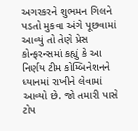અગરકરને શુભમન ગિલને પડતો મુકવા અંગે પૂછવામાં આવ્યું તો તેણે પ્રેસ કોન્ફરન્સમાં કહ્યું કે આ નિર્ણય ટીમ કોમ્બિનેશનને ધ્યાનમાં રાખીને લેવામાં આવ્યો છે. જો તમારી પાસે ટોપ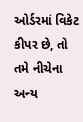ઓર્ડરમાં વિકેટ કીપર છે, તો તમે નીચેના અન્ય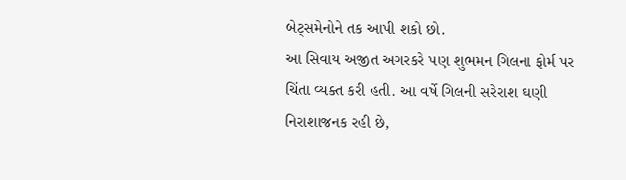બેટ્સમેનોને તક આપી શકો છો.
આ સિવાય અજીત અગરકરે પણ શુભમન ગિલના ફોર્મ પર ચિંતા વ્યક્ત કરી હતી. આ વર્ષે ગિલની સરેરાશ ઘણી નિરાશાજનક રહી છે,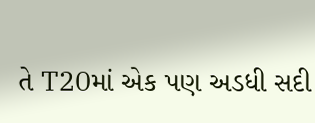તે T20માં એક પણ અડધી સદી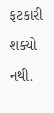ફટકારી શક્યો નથી.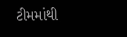ટીમમાંથી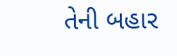તેની બહાર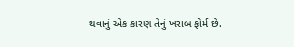થવાનું એક કારણ તેનું ખરાબ ફોર્મ છે.